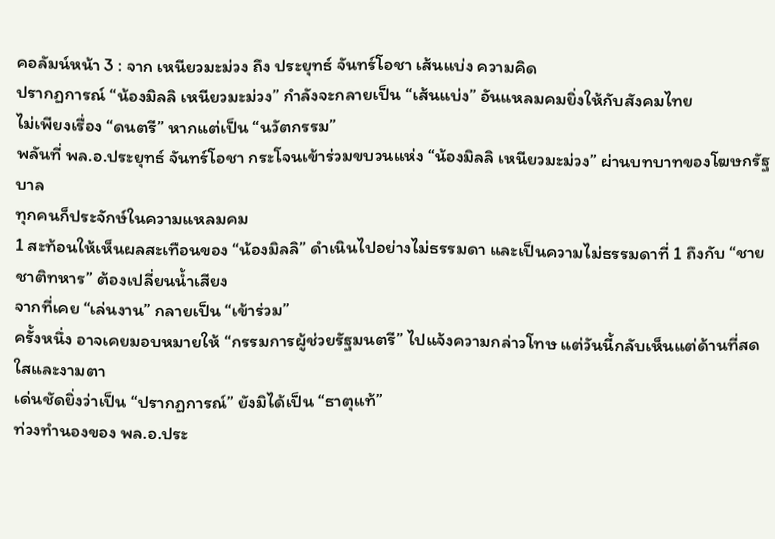คอลัมน์หน้า 3 : จาก เหนียวมะม่วง ถึง ประยุทธ์ จันทร์โอชา เส้นแบ่ง ความคิด
ปรากฏการณ์ “น้องมิลลิ เหนียวมะม่วง” กำลังจะกลายเป็น “เส้นแบ่ง” อันแหลมคมยิ่งให้กับสังคมไทย
ไม่เพียงเรื่อง “ดนตรี” หากแต่เป็น “นวัตกรรม”
พลันที่ พล.อ.ประยุทธ์ จันทร์โอชา กระโจนเข้าร่วมขบวนแห่ง “น้องมิลลิ เหนียวมะม่วง” ผ่านบทบาทของโฆษกรัฐบาล
ทุกคนก็ประจักษ์ในความแหลมคม
1 สะท้อนให้เห็นผลสะเทือนของ “น้องมิลลิ” ดำเนินไปอย่างไม่ธรรมดา และเป็นความไม่ธรรมดาที่ 1 ถึงกับ “ชายชาติทหาร” ต้องเปลี่ยนน้ำเสียง
จากที่เคย “เล่นงาน” กลายเป็น “เข้าร่วม”
ครั้งหนึ่ง อาจเคยมอบหมายให้ “กรรมการผู้ช่วยรัฐมนตรี” ไปแจ้งความกล่าวโทษ แต่วันนี้กลับเห็นแต่ด้านที่สดใสและงามตา
เด่นชัดยิ่งว่าเป็น “ปรากฏการณ์” ยังมิได้เป็น “ธาตุแท้”
ท่วงทำนองของ พล.อ.ประ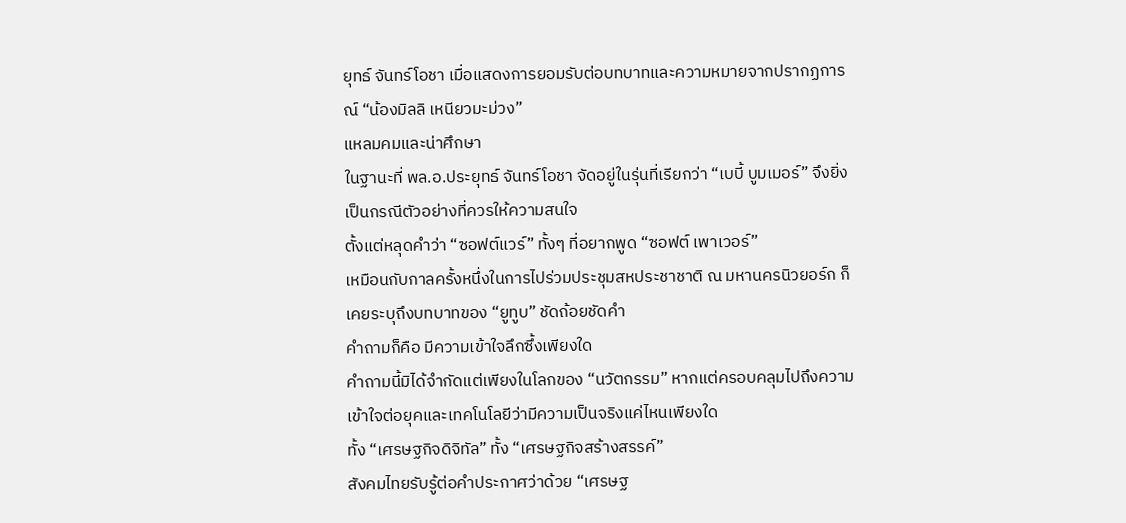ยุทธ์ จันทร์โอชา เมื่อแสดงการยอมรับต่อบทบาทและความหมายจากปรากฏการณ์ “น้องมิลลิ เหนียวมะม่วง”
แหลมคมและน่าศึกษา
ในฐานะที่ พล.อ.ประยุทธ์ จันทร์โอชา จัดอยู่ในรุ่นที่เรียกว่า “เบบี้ บูมเมอร์” จึงยิ่งเป็นกรณีตัวอย่างที่ควรให้ความสนใจ
ตั้งแต่หลุดคำว่า “ซอฟต์แวร์” ทั้งๆ ที่อยากพูด “ซอฟต์ เพาเวอร์”
เหมือนกับกาลครั้งหนึ่งในการไปร่วมประชุมสหประชาชาติ ณ มหานครนิวยอร์ก ก็เคยระบุถึงบทบาทของ “ยูทูบ” ชัดถ้อยชัดคำ
คำถามก็คือ มีความเข้าใจลึกซึ้งเพียงใด
คำถามนี้มิได้จำกัดแต่เพียงในโลกของ “นวัตกรรม” หากแต่ครอบคลุมไปถึงความเข้าใจต่อยุคและเทคโนโลยีว่ามีความเป็นจริงแค่ไหนเพียงใด
ทั้ง “เศรษฐกิจดิจิทัล” ทั้ง “เศรษฐกิจสร้างสรรค์”
สังคมไทยรับรู้ต่อคำประกาศว่าด้วย “เศรษฐ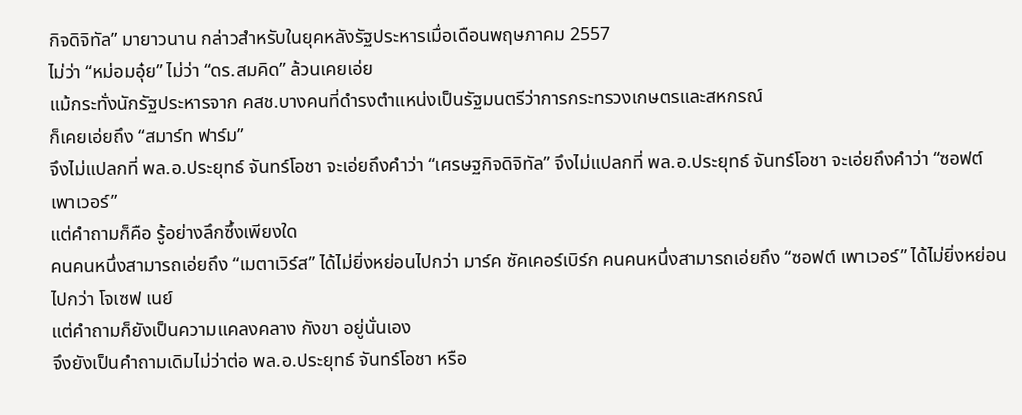กิจดิจิทัล” มายาวนาน กล่าวสำหรับในยุคหลังรัฐประหารเมื่อเดือนพฤษภาคม 2557
ไม่ว่า “หม่อมอุ๋ย” ไม่ว่า “ดร.สมคิด” ล้วนเคยเอ่ย
แม้กระทั่งนักรัฐประหารจาก คสช.บางคนที่ดำรงตำแหน่งเป็นรัฐมนตรีว่าการกระทรวงเกษตรและสหกรณ์
ก็เคยเอ่ยถึง “สมาร์ท ฟาร์ม”
จึงไม่แปลกที่ พล.อ.ประยุทธ์ จันทร์โอชา จะเอ่ยถึงคำว่า “เศรษฐกิจดิจิทัล” จึงไม่แปลกที่ พล.อ.ประยุทธ์ จันทร์โอชา จะเอ่ยถึงคำว่า “ซอฟต์ เพาเวอร์”
แต่คำถามก็คือ รู้อย่างลึกซึ้งเพียงใด
คนคนหนึ่งสามารถเอ่ยถึง “เมตาเวิร์ส” ได้ไม่ยิ่งหย่อนไปกว่า มาร์ค ซัคเคอร์เบิร์ก คนคนหนึ่งสามารถเอ่ยถึง “ซอฟต์ เพาเวอร์” ได้ไม่ยิ่งหย่อนไปกว่า โจเซฟ เนย์
แต่คำถามก็ยังเป็นความแคลงคลาง กังขา อยู่นั่นเอง
จึงยังเป็นคำถามเดิมไม่ว่าต่อ พล.อ.ประยุทธ์ จันทร์โอชา หรือ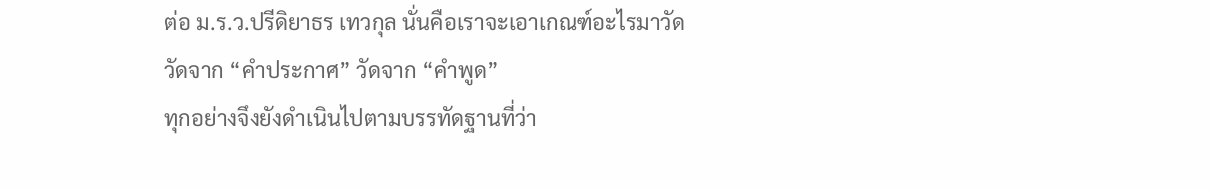ต่อ ม.ร.ว.ปรีดิยาธร เทวกุล นั่นคือเราจะเอาเกณฑ์อะไรมาวัด
วัดจาก “คำประกาศ” วัดจาก “คำพูด”
ทุกอย่างจึงยังดำเนินไปตามบรรทัดฐานที่ว่า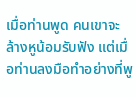เมื่อท่านพูด คนเขาจะล้างหูน้อมรับฟัง แต่เมื่อท่านลงมือทำอย่างที่พู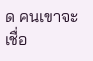ด คนเขาจะเชื่อ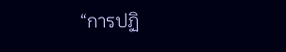“การปฏิ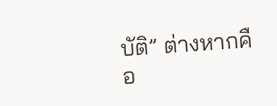บัติ” ต่างหากคือ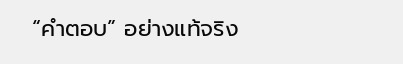“คำตอบ” อย่างแท้จริง